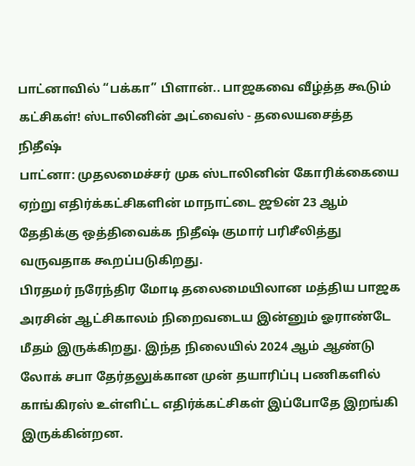பாட்னாவில் “பக்கா” பிளான்.. பாஜகவை வீழ்த்த கூடும் கட்சிகள்! ஸ்டாலினின் அட்வைஸ் - தலையசைத்த நிதீஷ்
பாட்னா: முதலமைச்சர் முக ஸ்டாலினின் கோரிக்கையை ஏற்று எதிர்க்கட்சிகளின் மாநாட்டை ஜூன் 23 ஆம் தேதிக்கு ஒத்திவைக்க நிதீஷ் குமார் பரிசீலித்து வருவதாக கூறப்படுகிறது.
பிரதமர் நரேந்திர மோடி தலைமையிலான மத்திய பாஜக அரசின் ஆட்சிகாலம் நிறைவடைய இன்னும் ஓராண்டே மீதம் இருக்கிறது. இந்த நிலையில் 2024 ஆம் ஆண்டு லோக் சபா தேர்தலுக்கான முன் தயாரிப்பு பணிகளில் காங்கிரஸ் உள்ளிட்ட எதிர்க்கட்சிகள் இப்போதே இறங்கி இருக்கின்றன.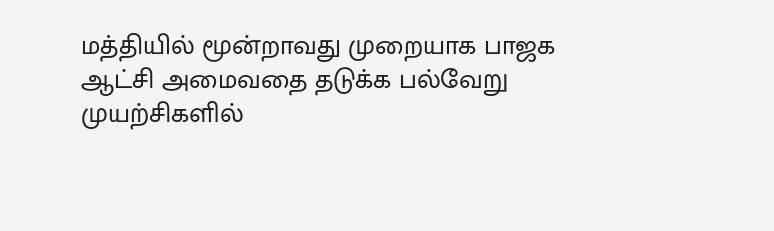மத்தியில் மூன்றாவது முறையாக பாஜக ஆட்சி அமைவதை தடுக்க பல்வேறு முயற்சிகளில்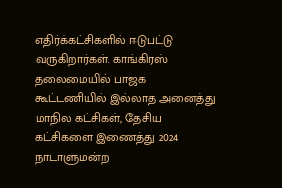எதிர்க்கட்சிகளில் ஈடுபட்டு வருகிறார்கள். காங்கிரஸ் தலைமையில் பாஜக கூட்டணியில் இல்லாத அனைத்து மாநில கட்சிகள், தேசிய கட்சிகளை இணைத்து 2024 நாடாளுமன்ற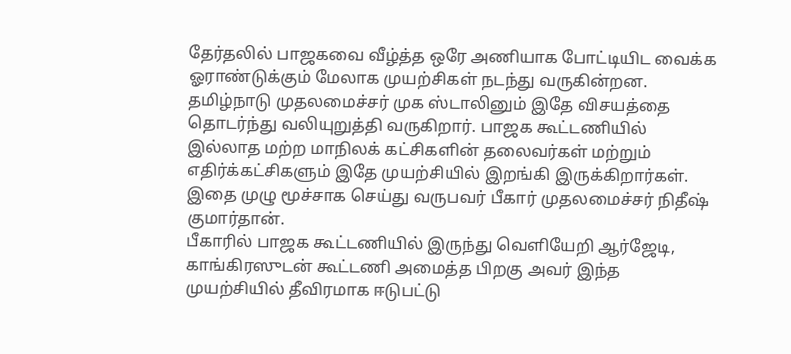தேர்தலில் பாஜகவை வீழ்த்த ஒரே அணியாக போட்டியிட வைக்க ஓராண்டுக்கும் மேலாக முயற்சிகள் நடந்து வருகின்றன.
தமிழ்நாடு முதலமைச்சர் முக ஸ்டாலினும் இதே விசயத்தை தொடர்ந்து வலியுறுத்தி வருகிறார். பாஜக கூட்டணியில் இல்லாத மற்ற மாநிலக் கட்சிகளின் தலைவர்கள் மற்றும் எதிர்க்கட்சிகளும் இதே முயற்சியில் இறங்கி இருக்கிறார்கள். இதை முழு மூச்சாக செய்து வருபவர் பீகார் முதலமைச்சர் நிதீஷ் குமார்தான்.
பீகாரில் பாஜக கூட்டணியில் இருந்து வெளியேறி ஆர்ஜேடி, காங்கிரஸுடன் கூட்டணி அமைத்த பிறகு அவர் இந்த முயற்சியில் தீவிரமாக ஈடுபட்டு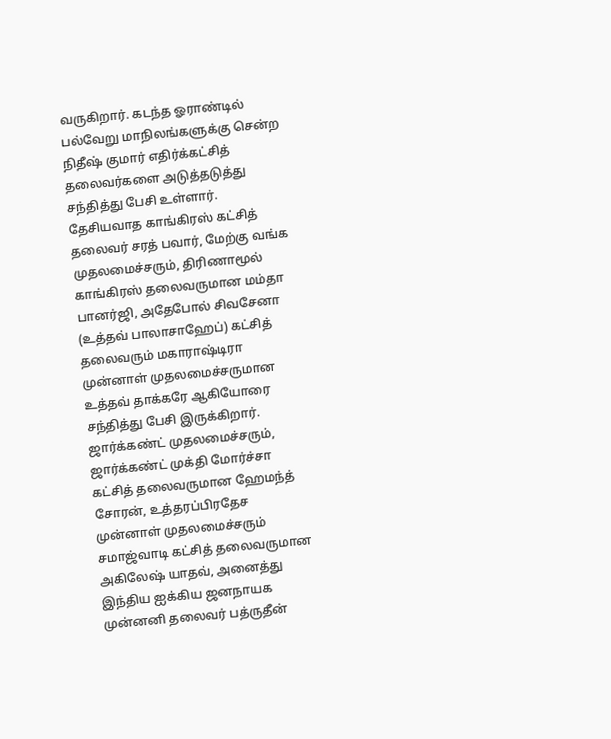வருகிறார். கடந்த ஓராண்டில் பல்வேறு மாநிலங்களுக்கு சென்ற நிதீஷ் குமார் எதிர்க்கட்சித் தலைவர்களை அடுத்தடுத்து சந்தித்து பேசி உள்ளார்.
தேசியவாத காங்கிரஸ் கட்சித் தலைவர் சரத் பவார், மேற்கு வங்க முதலமைச்சரும், திரிணாமூல் காங்கிரஸ் தலைவருமான மம்தா பானர்ஜி, அதேபோல் சிவசேனா (உத்தவ் பாலாசாஹேப்) கட்சித் தலைவரும் மகாராஷ்டிரா முன்னாள் முதலமைச்சருமான உத்தவ் தாக்கரே ஆகியோரை சந்தித்து பேசி இருக்கிறார்.
ஜார்க்கண்ட் முதலமைச்சரும், ஜார்க்கண்ட் முக்தி மோர்ச்சா கட்சித் தலைவருமான ஹேமந்த் சோரன், உத்தரப்பிரதேச முன்னாள் முதலமைச்சரும் சமாஜ்வாடி கட்சித் தலைவருமான அகிலேஷ் யாதவ், அனைத்து இந்திய ஐக்கிய ஜனநாயக முன்னனி தலைவர் பத்ருதீன்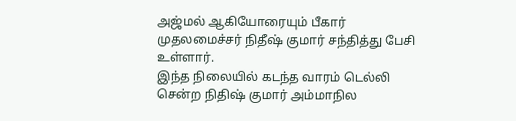அஜ்மல் ஆகியோரையும் பீகார் முதலமைச்சர் நிதீஷ் குமார் சந்தித்து பேசி உள்ளார்.
இந்த நிலையில் கடந்த வாரம் டெல்லி சென்ற நிதிஷ் குமார் அம்மாநில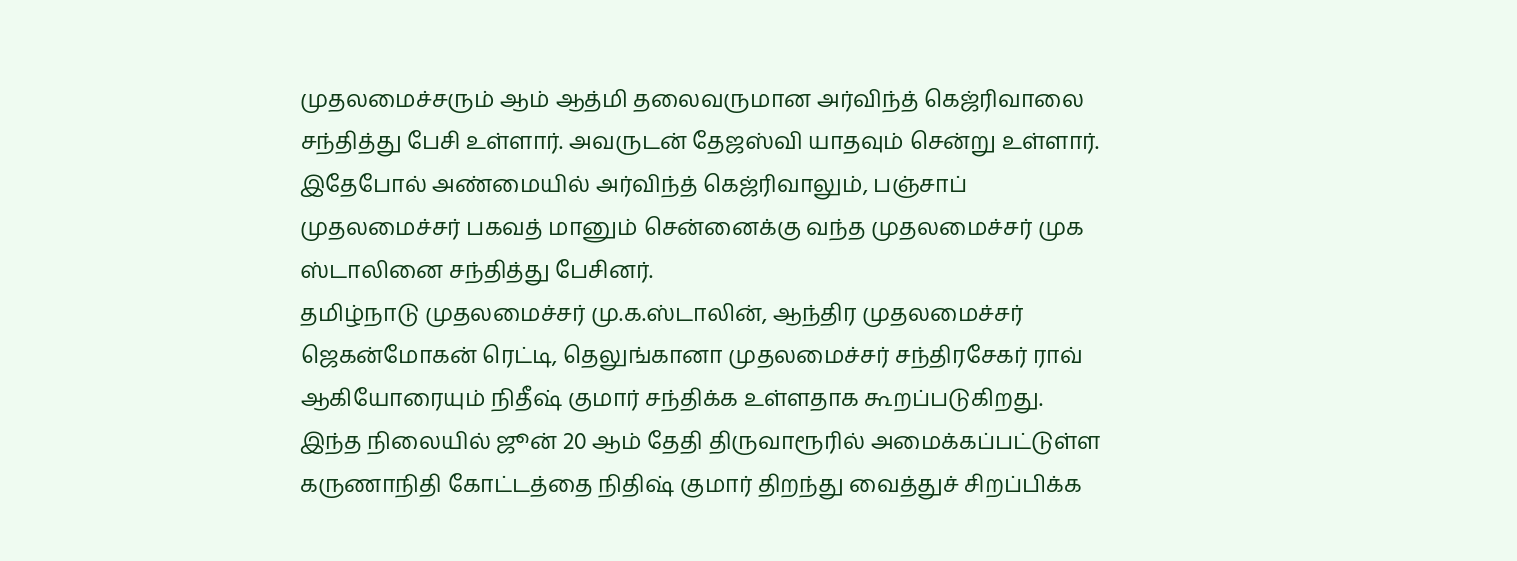முதலமைச்சரும் ஆம் ஆத்மி தலைவருமான அர்விந்த் கெஜ்ரிவாலை சந்தித்து பேசி உள்ளார். அவருடன் தேஜஸ்வி யாதவும் சென்று உள்ளார். இதேபோல் அண்மையில் அர்விந்த் கெஜ்ரிவாலும், பஞ்சாப் முதலமைச்சர் பகவத் மானும் சென்னைக்கு வந்த முதலமைச்சர் முக ஸ்டாலினை சந்தித்து பேசினர்.
தமிழ்நாடு முதலமைச்சர் மு.க.ஸ்டாலின், ஆந்திர முதலமைச்சர் ஜெகன்மோகன் ரெட்டி, தெலுங்கானா முதலமைச்சர் சந்திரசேகர் ராவ் ஆகியோரையும் நிதீஷ் குமார் சந்திக்க உள்ளதாக கூறப்படுகிறது. இந்த நிலையில் ஜூன் 20 ஆம் தேதி திருவாரூரில் அமைக்கப்பட்டுள்ள கருணாநிதி கோட்டத்தை நிதிஷ் குமார் திறந்து வைத்துச் சிறப்பிக்க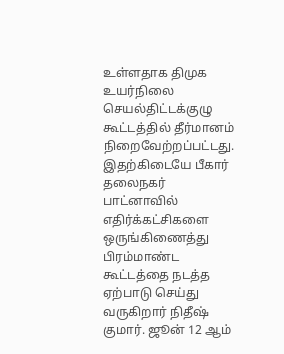உள்ளதாக திமுக உயர்நிலை செயல்திட்டக்குழு கூட்டத்தில் தீர்மானம் நிறைவேற்றப்பட்டது.
இதற்கிடையே பீகார் தலைநகர் பாட்னாவில் எதிர்க்கட்சிகளை ஒருங்கிணைத்து பிரம்மாண்ட கூட்டத்தை நடத்த ஏற்பாடு செய்து வருகிறார் நிதீஷ் குமார். ஜூன் 12 ஆம்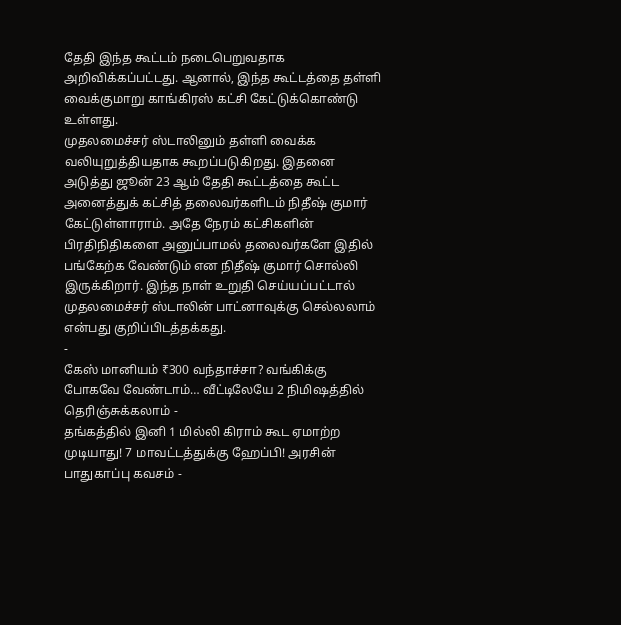தேதி இந்த கூட்டம் நடைபெறுவதாக அறிவிக்கப்பட்டது. ஆனால், இந்த கூட்டத்தை தள்ளி வைக்குமாறு காங்கிரஸ் கட்சி கேட்டுக்கொண்டு உள்ளது.
முதலமைச்சர் ஸ்டாலினும் தள்ளி வைக்க வலியுறுத்தியதாக கூறப்படுகிறது. இதனை அடுத்து ஜூன் 23 ஆம் தேதி கூட்டத்தை கூட்ட அனைத்துக் கட்சித் தலைவர்களிடம் நிதீஷ் குமார் கேட்டுள்ளாராம். அதே நேரம் கட்சிகளின் பிரதிநிதிகளை அனுப்பாமல் தலைவர்களே இதில் பங்கேற்க வேண்டும் என நிதீஷ் குமார் சொல்லி இருக்கிறார். இந்த நாள் உறுதி செய்யப்பட்டால் முதலமைச்சர் ஸ்டாலின் பாட்னாவுக்கு செல்லலாம் என்பது குறிப்பிடத்தக்கது.
-
கேஸ் மானியம் ₹300 வந்தாச்சா? வங்கிக்கு போகவே வேண்டாம்… வீட்டிலேயே 2 நிமிஷத்தில் தெரிஞ்சுக்கலாம் -
தங்கத்தில் இனி 1 மில்லி கிராம் கூட ஏமாற்ற முடியாது! 7 மாவட்டத்துக்கு ஹேப்பி! அரசின் பாதுகாப்பு கவசம் -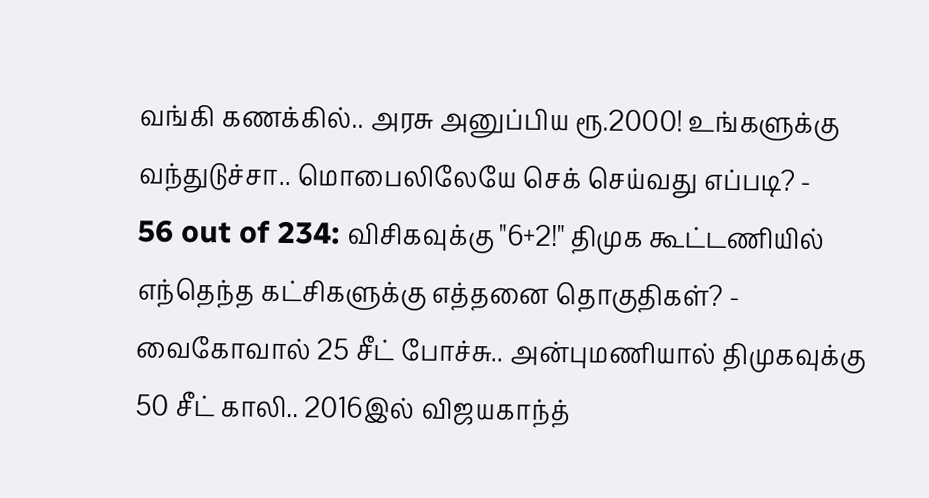வங்கி கணக்கில்.. அரசு அனுப்பிய ரூ.2000! உங்களுக்கு வந்துடுச்சா.. மொபைலிலேயே செக் செய்வது எப்படி? -
56 out of 234: விசிகவுக்கு "6+2!" திமுக கூட்டணியில் எந்தெந்த கட்சிகளுக்கு எத்தனை தொகுதிகள்? -
வைகோவால் 25 சீட் போச்சு.. அன்புமணியால் திமுகவுக்கு 50 சீட் காலி.. 2016இல் விஜயகாந்த்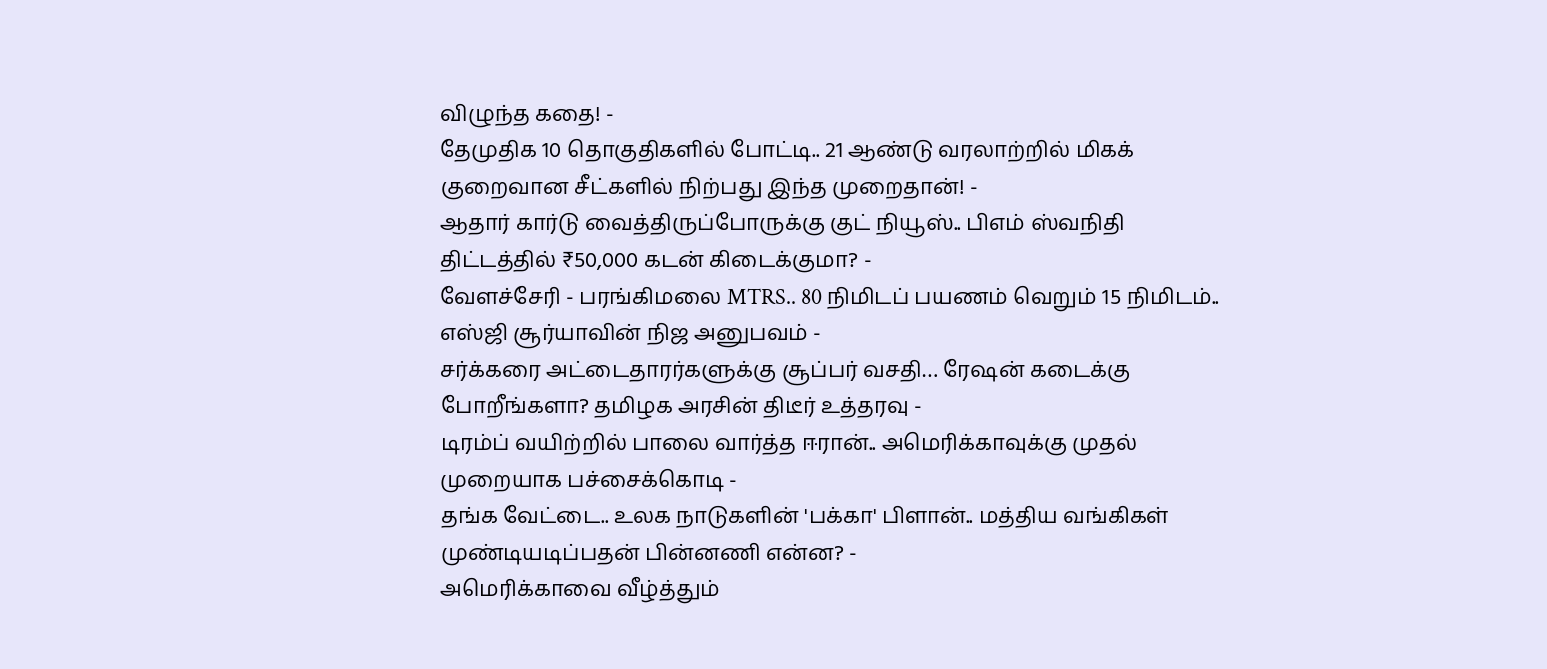விழுந்த கதை! -
தேமுதிக 10 தொகுதிகளில் போட்டி.. 21 ஆண்டு வரலாற்றில் மிகக் குறைவான சீட்களில் நிற்பது இந்த முறைதான்! -
ஆதார் கார்டு வைத்திருப்போருக்கு குட் நியூஸ்.. பிஎம் ஸ்வநிதி திட்டத்தில் ₹50,000 கடன் கிடைக்குமா? -
வேளச்சேரி - பரங்கிமலை MTRS.. 80 நிமிடப் பயணம் வெறும் 15 நிமிடம்.. எஸ்ஜி சூர்யாவின் நிஜ அனுபவம் -
சர்க்கரை அட்டைதாரர்களுக்கு சூப்பர் வசதி… ரேஷன் கடைக்கு போறீங்களா? தமிழக அரசின் திடீர் உத்தரவு -
டிரம்ப் வயிற்றில் பாலை வார்த்த ஈரான்.. அமெரிக்காவுக்கு முதல் முறையாக பச்சைக்கொடி -
தங்க வேட்டை.. உலக நாடுகளின் 'பக்கா' பிளான்.. மத்திய வங்கிகள் முண்டியடிப்பதன் பின்னணி என்ன? -
அமெரிக்காவை வீழ்த்தும்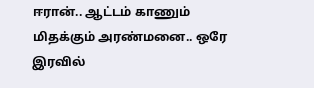ஈரான்.. ஆட்டம் காணும் மிதக்கும் அரண்மனை.. ஒரே இரவில்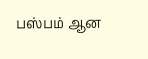பஸ்பம் ஆன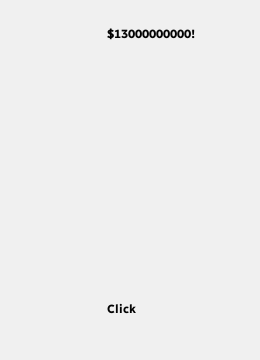$13000000000!












Click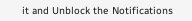it and Unblock the Notifications